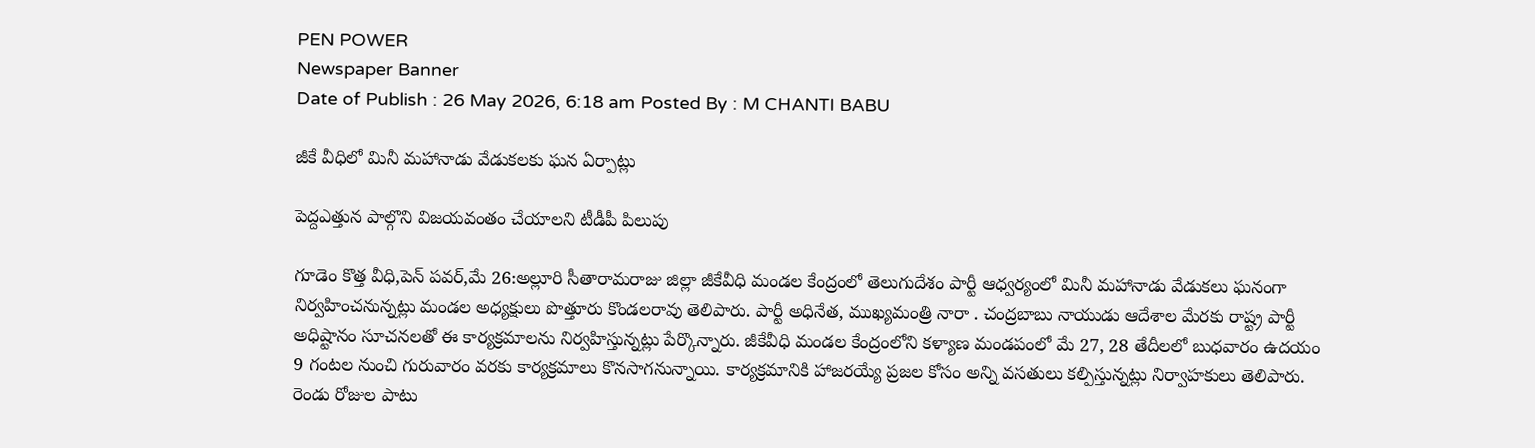PEN POWER
Newspaper Banner
Date of Publish : 26 May 2026, 6:18 am Posted By : M CHANTI BABU

జీకే వీధిలో మినీ మహానాడు వేడుకలకు ఘన ఏర్పాట్లు

పెద్దఎత్తున పాల్గొని విజయవంతం చేయాలని టీడీపీ పిలుపు

గూడెం కొత్త వీధి,పెన్ పవర్,మే 26:అల్లూరి సీతారామరాజు జిల్లా జీకేవీధి మండల కేంద్రంలో తెలుగుదేశం పార్టీ ఆధ్వర్యంలో మినీ మహానాడు వేడుకలు ఘనంగా నిర్వహించనున్నట్లు మండల అధ్యక్షులు పొత్తూరు కొండలరావు తెలిపారు. పార్టీ అధినేత, ముఖ్యమంత్రి నారా . చంద్రబాబు నాయుడు ఆదేశాల మేరకు రాష్ట్ర పార్టీ అధిష్టానం సూచనలతో ఈ కార్యక్రమాలను నిర్వహిస్తున్నట్లు పేర్కొన్నారు. జీకేవీధి మండల కేంద్రంలోని కళ్యాణ మండపంలో మే 27, 28 తేదీలలో బుధవారం ఉదయం 9 గంటల నుంచి గురువారం వరకు కార్యక్రమాలు కొనసాగనున్నాయి. కార్యక్రమానికి హాజరయ్యే ప్రజల కోసం అన్ని వసతులు కల్పిస్తున్నట్లు నిర్వాహకులు తెలిపారు. రెండు రోజుల పాటు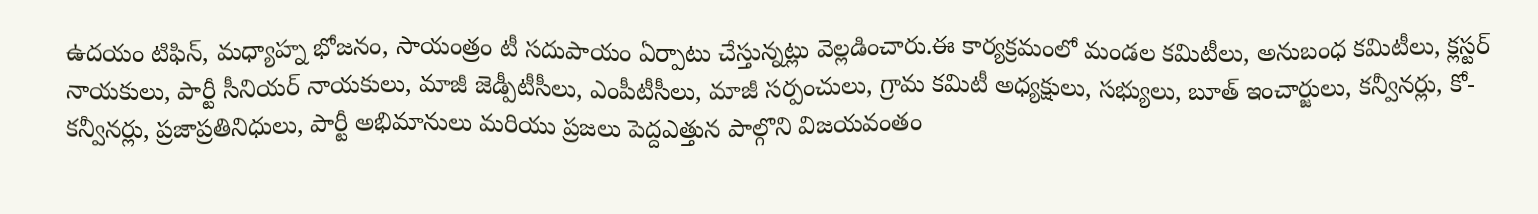ఉదయం టిఫిన్, మధ్యాహ్న భోజనం, సాయంత్రం టీ సదుపాయం ఏర్పాటు చేస్తున్నట్లు వెల్లడించారు.ఈ కార్యక్రమంలో మండల కమిటీలు, అనుబంధ కమిటీలు, క్లస్టర్ నాయకులు, పార్టీ సీనియర్ నాయకులు, మాజీ జెడ్పీటీసీలు, ఎంపీటీసీలు, మాజీ సర్పంచులు, గ్రామ కమిటీ అధ్యక్షులు, సభ్యులు, బూత్ ఇంచార్జులు, కన్వీనర్లు, కో-కన్వీనర్లు, ప్రజాప్రతినిధులు, పార్టీ అభిమానులు మరియు ప్రజలు పెద్దఎత్తున పాల్గొని విజయవంతం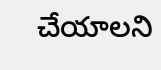చేయాలని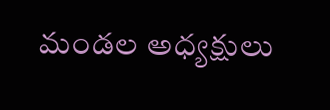మండల అధ్యక్షులు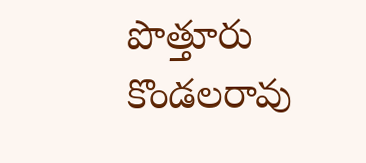పొత్తూరు కొండలరావు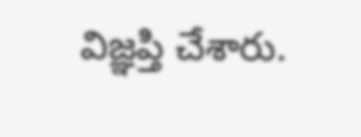విజ్ఞప్తి చేశారు.